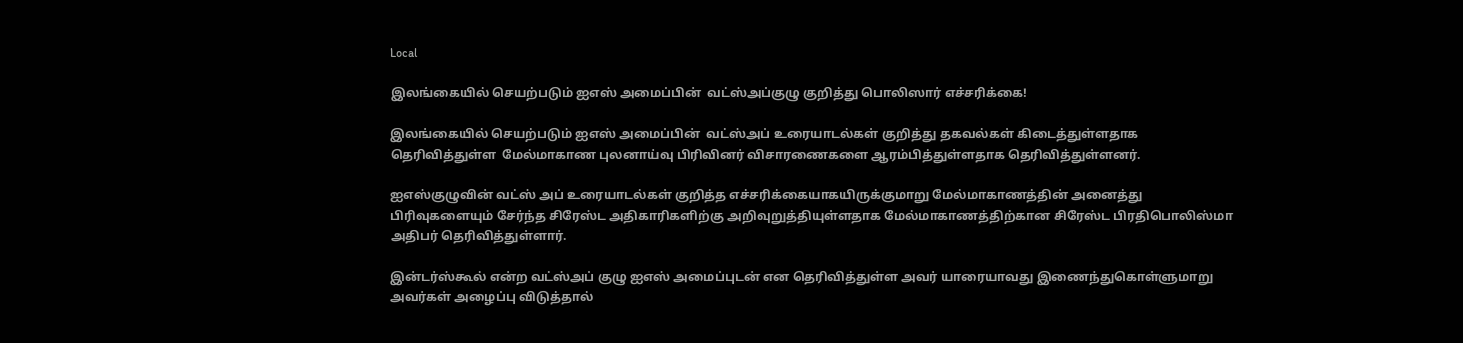Local

இலங்கையில் செயற்படும் ஐஎஸ் அமைப்பின்  வட்ஸ்அப்குழு குறித்து பொலிஸார் எச்சரிக்கை!

இலங்கையில் செயற்படும் ஐஎஸ் அமைப்பின்  வட்ஸ்அப் உரையாடல்கள் குறித்து தகவல்கள் கிடைத்துள்ளதாக தெரிவித்துள்ள  மேல்மாகாண புலனாய்வு பிரிவினர் விசாரணைகளை ஆரம்பித்துள்ளதாக தெரிவித்துள்ளனர்.

ஐஎஸ்குழுவின் வட்ஸ் அப் உரையாடல்கள் குறித்த எச்சரிக்கையாகயிருக்குமாறு மேல்மாகாணத்தின் அனைத்து பிரிவுகளையும் சேர்ந்த சிரேஸ்ட அதிகாரிகளிற்கு அறிவுறுத்தியுள்ளதாக மேல்மாகாணத்திற்கான சிரேஸ்ட பிரதிபொலிஸ்மா அதிபர் தெரிவித்துள்ளார்.

இன்டர்ஸ்கூல் என்ற வட்ஸ்அப் குழு ஐஎஸ் அமைப்புடன் என தெரிவித்துள்ள அவர் யாரையாவது இணைந்துகொள்ளுமாறு அவர்கள் அழைப்பு விடுத்தால்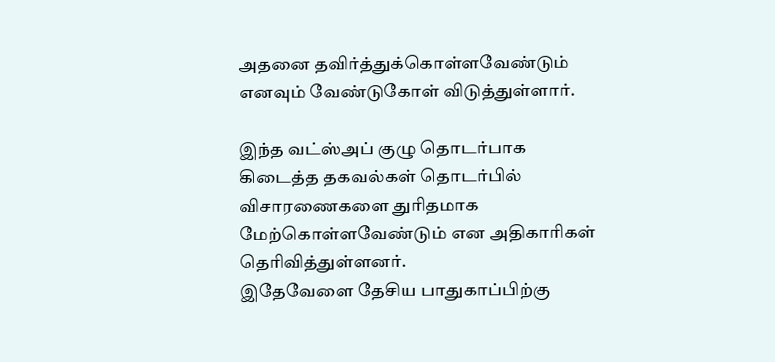அதனை தவிர்த்துக்கொள்ளவேண்டும் எனவும் வேண்டுகோள் விடுத்துள்ளார்.

இந்த வட்ஸ்அப் குழு தொடர்பாக கிடைத்த தகவல்கள் தொடர்பில் விசாரணைகளை துரிதமாக மேற்கொள்ளவேண்டும் என அதிகாரிகள் தெரிவித்துள்ளனர்.
இதேவேளை தேசிய பாதுகாப்பிற்கு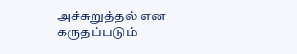அச்சுறுத்தல் என கருதப்படும்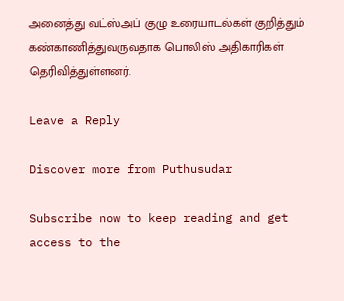அனைத்து வட்ஸ்அப் குழு உரையாடல்கள் குறித்தும் கண்காணித்துவருவதாக பொலிஸ் அதிகாரிகள் தெரிவித்துள்ளனர்.

Leave a Reply

Discover more from Puthusudar

Subscribe now to keep reading and get access to the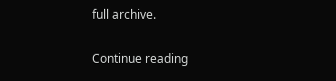full archive.

Continue reading